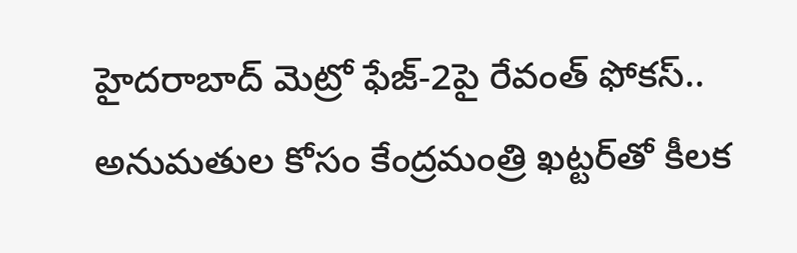హైదరాబాద్ మెట్రో ఫేజ్-2పై రేవంత్ ఫోకస్.. అనుమతుల కోసం కేంద్రమంత్రి ఖట్టర్‌తో కీలక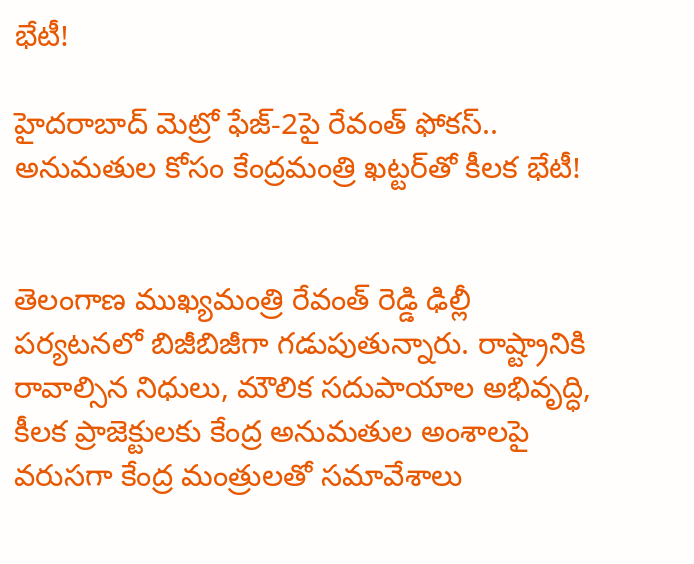భేటీ!

హైదరాబాద్ మెట్రో ఫేజ్-2పై రేవంత్ ఫోకస్.. అనుమతుల కోసం కేంద్రమంత్రి ఖట్టర్‌తో కీలక భేటీ!


తెలంగాణ ముఖ్యమంత్రి రేవంత్ రెడ్డి ఢిల్లీ పర్యటనలో బిజీబిజీగా గడుపుతున్నారు. రాష్ట్రానికి రావాల్సిన నిధులు, మౌలిక సదుపాయాల అభివృద్ధి, కీలక ప్రాజెక్టులకు కేంద్ర అనుమతుల అంశాలపై వరుసగా కేంద్ర మంత్రులతో సమావేశాలు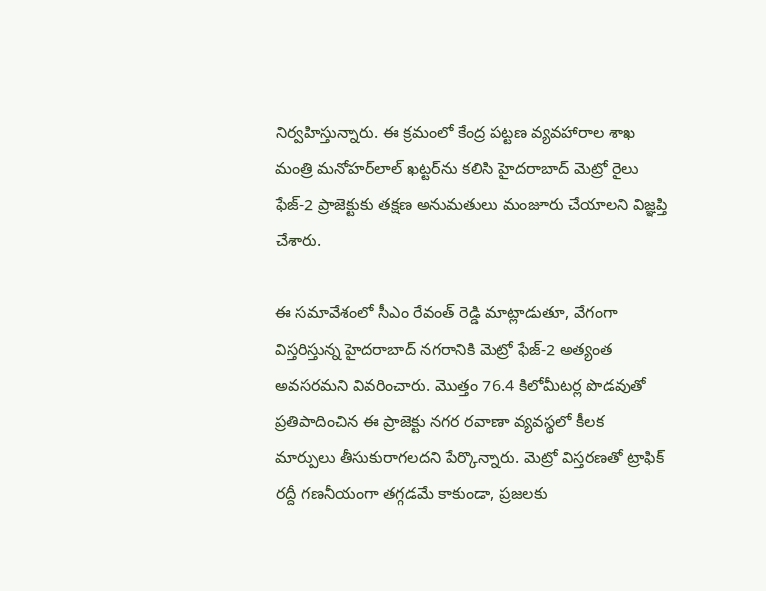నిర్వహిస్తున్నారు. ఈ క్రమంలో కేంద్ర పట్టణ వ్యవహారాల శాఖ మంత్రి మనోహర్‌లాల్ ఖట్టర్‌ను కలిసి హైదరాబాద్ మెట్రో రైలు ఫేజ్-2 ప్రాజెక్టుకు తక్షణ అనుమతులు మంజూరు చేయాలని విజ్ఞప్తి చేశారు.

ఈ సమావేశంలో సీఎం రేవంత్ రెడ్డి మాట్లాడుతూ, వేగంగా విస్తరిస్తున్న హైదరాబాద్ నగరానికి మెట్రో ఫేజ్-2 అత్యంత అవసరమని వివరించారు. మొత్తం 76.4 కిలోమీటర్ల పొడవుతో ప్రతిపాదించిన ఈ ప్రాజెక్టు నగర రవాణా వ్యవస్థలో కీలక మార్పులు తీసుకురాగలదని పేర్కొన్నారు. మెట్రో విస్తరణతో ట్రాఫిక్ రద్దీ గణనీయంగా తగ్గడమే కాకుండా, ప్రజలకు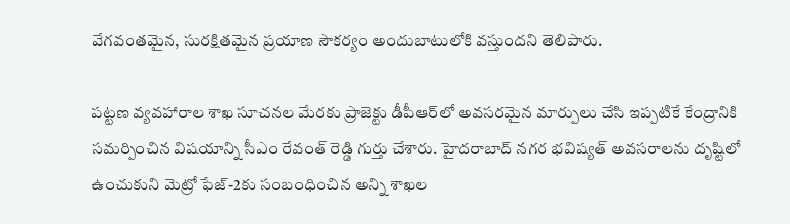వేగవంతమైన, సురక్షితమైన ప్రయాణ సౌకర్యం అందుబాటులోకి వస్తుందని తెలిపారు.

పట్టణ వ్యవహారాల శాఖ సూచనల మేరకు ప్రాజెక్టు డీపీఆర్‌లో అవసరమైన మార్పులు చేసి ఇప్పటికే కేంద్రానికి సమర్పించిన విషయాన్ని సీఎం రేవంత్ రెడ్డి గుర్తు చేశారు. హైదరాబాద్ నగర భవిష్యత్ అవసరాలను దృష్టిలో ఉంచుకుని మెట్రో ఫేజ్-2కు సంబంధించిన అన్ని శాఖల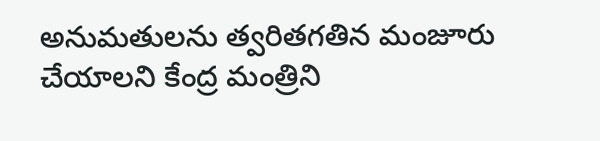అనుమతులను త్వరితగతిన మంజూరు చేయాలని కేంద్ర మంత్రిని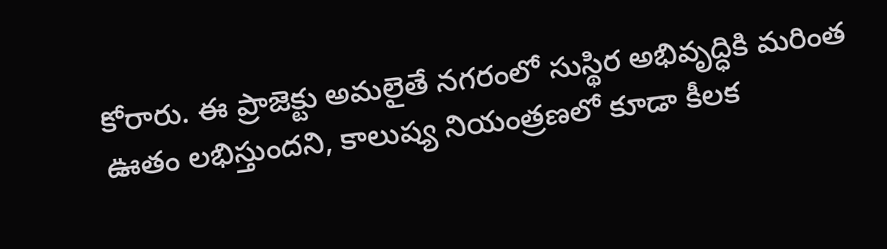కోరారు. ఈ ప్రాజెక్టు అమలైతే నగరంలో సుస్థిర అభివృద్ధికి మరింత ఊతం లభిస్తుందని, కాలుష్య నియంత్రణలో కూడా కీలక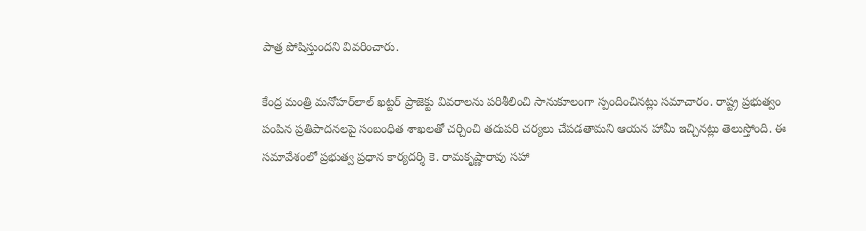పాత్ర పోషిస్తుందని వివరించారు.

కేంద్ర మంత్రి మనోహర్‌లాల్ ఖట్టర్ ప్రాజెక్టు వివరాలను పరిశీలించి సానుకూలంగా స్పందించినట్లు సమాచారం. రాష్ట్ర ప్రభుత్వం పంపిన ప్రతిపాదనలపై సంబంధిత శాఖలతో చర్చించి తదుపరి చర్యలు చేపడతామని ఆయన హామీ ఇచ్చినట్లు తెలుస్తోంది. ఈ సమావేశంలో ప్రభుత్వ ప్రధాన కార్యదర్శి కె. రామకృష్ణారావు సహా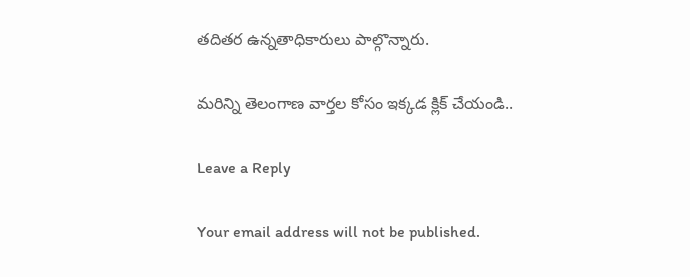తదితర ఉన్నతాధికారులు పాల్గొన్నారు.

మరిన్ని తెలంగాణ వార్తల కోసం ఇక్కడ క్లిక్ చేయండి..

Leave a Reply

Your email address will not be published.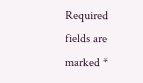Required fields are marked *